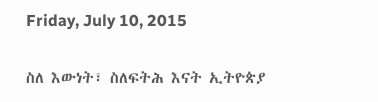Friday, July 10, 2015

ስለ እውነት፣ ስለፍትሕ እናት ኢትዮጵያ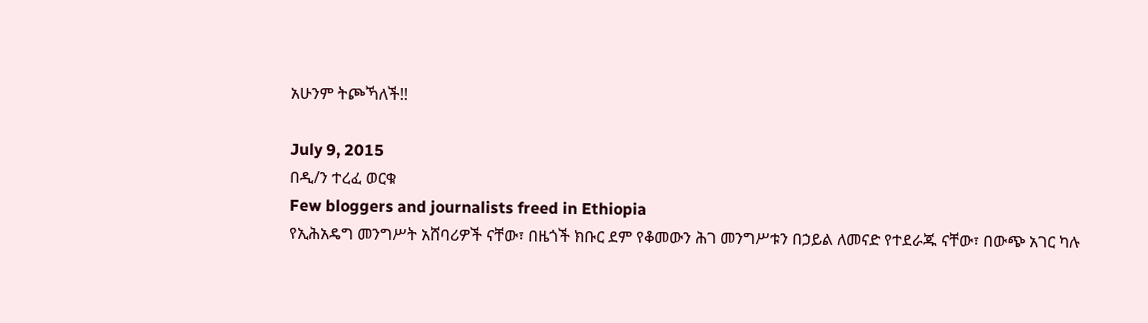አሁንም ትጮኻለች!!

July 9, 2015
በዲ/ን ተረፈ ወርቁ
Few bloggers and journalists freed in Ethiopia
የኢሕአዴግ መንግሥት አሸባሪዎች ናቸው፣ በዜጎች ክቡር ደም የቆመውን ሕገ መንግሥቱን በኃይል ለመናድ የተደራጁ ናቸው፣ በውጭ አገር ካሉ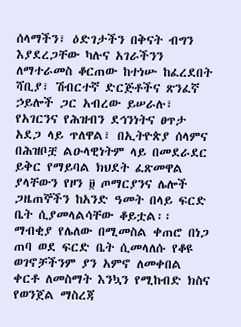ሰላማችን፣ ዕድገታችን በቅናት ብግን እያደረጋቸው ካሉና አገራችንን ለማተራመስ ቆርጠው ከተነሡ ከፈረደበት ሻቢያ፣ ሽብርተኛ ድርጅቶችና ጽንፈኛ ኃይሎች ጋር አብረው ይሠራሉ፣ የአገርንና የሕዝብን ደኅንነትና ፀጥታ አደጋ ላይ ጥለዋል፣ በኢትዮጵያ ሰላምና በሕዝቦቿ ልዑላዊነትም ላይ በመደራደር ይቅር የማይባል ክህደት ፈጽመዋል ያላቸውን የዞን ፱ ጦማርያንና ሌሎች ጋዜጠኞችን ከአንድ ዓመት በላይ ፍርድ ቤት ሲያመላልሳቸው ቆይቷል፡፡
ማብቂያ የሌለው በሚመስል ቀጠሮ በነጋ ጠባ ወደ ፍርድ ቤት ሲመላለሱ የቆዩ ወገኖቻችንም ያን አምኖ ለመቀበል ቀርቶ ለመስማት እንኳን የሚከብድ ክስና የወንጀል ማስረጃ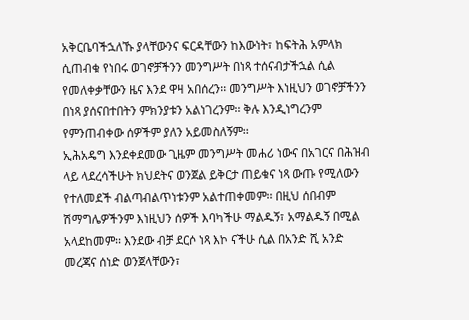አቅርቤባችኋለኹ ያላቸውንና ፍርዳቸውን ከእውነት፣ ከፍትሕ አምላክ ሲጠብቁ የነበሩ ወገኖቻችንን መንግሥት በነጻ ተሰናብታችኋል ሲል የመለቀቃቸውን ዜና እንደ ዋዛ አበሰረን፡፡ መንግሥት እነዚህን ወገኖቻችንን በነጻ ያሰናበተበትን ምክንያቱን አልነገረንም፡፡ ቅሉ እንዲነግረንም የምንጠብቀው ሰዎችም ያለን አይመስለኝም፡፡
ኢሕአዴግ እንደቀደመው ጊዜም መንግሥት መሐሪ ነውና በአገርና በሕዝብ ላይ ላደረሳችሁት ክህደትና ወንጀል ይቅርታ ጠይቁና ነጻ ውጡ የሚለውን የተለመደች ብልጣብልጥነቱንም አልተጠቀመም፡፡ በዚህ ሰበብም ሽማግሌዎችንም እነዚህን ሰዎች እባካችሁ ማልዱኝ፣ አማልዱኝ በሚል አላደከመም፡፡ እንደው ብቻ ደርሶ ነጻ እኮ ናችሁ ሲል በአንድ ሺ አንድ መረጃና ሰነድ ወንጀላቸውን፣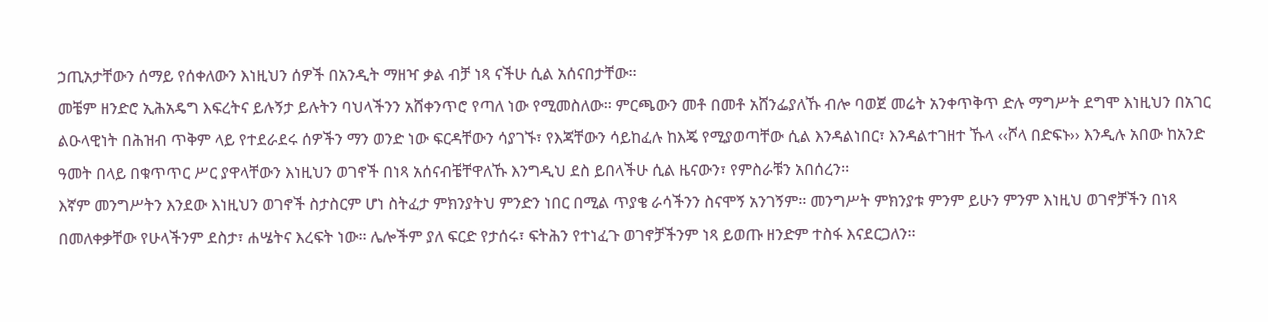ኃጢአታቸውን ሰማይ የሰቀለውን እነዚህን ሰዎች በአንዲት ማዘዣ ቃል ብቻ ነጻ ናችሁ ሲል አሰናበታቸው፡፡
መቼም ዘንድሮ ኢሕአዴግ እፍረትና ይሉኝታ ይሉትን ባህላችንን አሸቀንጥሮ የጣለ ነው የሚመስለው፡፡ ምርጫውን መቶ በመቶ አሸንፌያለኹ ብሎ ባወጀ መሬት አንቀጥቅጥ ድሉ ማግሥት ደግሞ እነዚህን በአገር ልዑላዊነት በሕዝብ ጥቅም ላይ የተደራደሩ ሰዎችን ማን ወንድ ነው ፍርዳቸውን ሳያገኙ፣ የእጃቸውን ሳይከፈሉ ከእጄ የሚያወጣቸው ሲል እንዳልነበር፣ እንዳልተገዘተ ኹላ ‹‹ሾላ በድፍኑ›› እንዲሉ አበው ከአንድ ዓመት በላይ በቁጥጥር ሥር ያዋላቸውን እነዚህን ወገኖች በነጻ አሰናብቼቸዋለኹ እንግዲህ ደስ ይበላችሁ ሲል ዜናውን፣ የምስራቹን አበሰረን፡፡
እኛም መንግሥትን እንደው እነዚህን ወገኖች ስታስርም ሆነ ስትፈታ ምክንያትህ ምንድን ነበር በሚል ጥያቄ ራሳችንን ስናሞኝ አንገኝም፡፡ መንግሥት ምክንያቱ ምንም ይሁን ምንም እነዚህ ወገኖቻችን በነጻ በመለቀቃቸው የሁላችንም ደስታ፣ ሐሤትና እረፍት ነው፡፡ ሌሎችም ያለ ፍርድ የታሰሩ፣ ፍትሕን የተነፈጉ ወገኖቻችንም ነጻ ይወጡ ዘንድም ተስፋ እናደርጋለን፡፡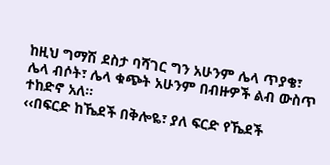ከዚህ ግማሽ ደስታ ባሻገር ግን አሁንም ሌላ ጥያቄ፣ ሌላ ብሶት፣ ሌላ ቁጭት አሁንም በብዙዎች ልብ ውስጥ ተከድኖ አለ፡፡
‹‹በፍርድ ከኼደች በቅሎዬ፣ ያለ ፍርድ የኼደች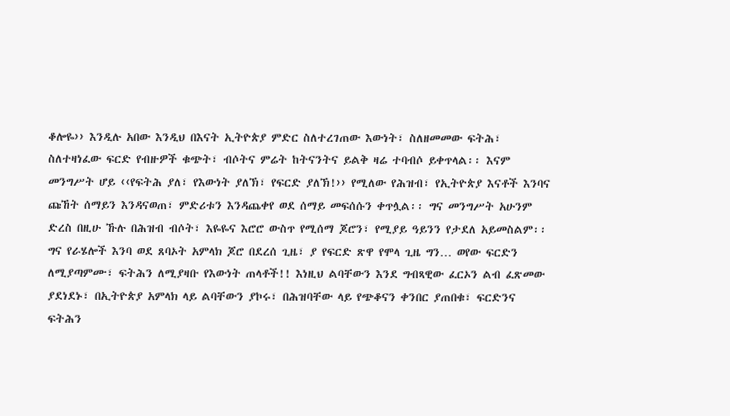ቆሎዬ›› እንዲሉ አበው እንዲህ በእናት ኢትዮጵያ ምድር ስለተረገጠው እውነት፣ ስለዘመመው ፍትሕ፣ ስለተዛነፈው ፍርድ የብዙዎች ቁጭት፣ ብሶትና ምሬት ከትናንትና ይልቅ ዛሬ ተባብሶ ይቀጥላል፡፡ እናም መንግሥት ሆይ ‹‹የፍትሕ ያለ፣ የእውነት ያለኽ፣ የፍርድ ያለኽ!›› የሚለው የሕዝብ፣ የኢትዮጵያ እናቶች እንባና ጩኸት ሰማይን እንዳናወጠ፣ ምድሪቱን እንዳጨቀየ ወደ ሰማይ መፍሰሱን ቀጥሏል፡፡ ግና መንግሥት አሁንም ድረስ በዚሁ ኹሉ በሕዝብ ብሶት፣ እዬዬና እሮሮ ውስጥ የሚሰማ ጆሮን፣ የሚያይ ዓይንን የታደለ አይመስልም፡፡
ግና የራሄሎች እንባ ወደ ጸባኦት አምላክ ጆሮ በደረሰ ጊዜ፣ ያ የፍርድ ጽዋ የሞላ ጊዜ ግን… ወየው ፍርድን ለሚያጣምሙ፣ ፍትሕን ለሚያዛቡ የእውነት ጠላቶች!! እነዚህ ልባቸውን እንደ ግብጻዊው ፈርኦን ልብ ፈጽመው ያደነደኑ፣ በኢትዮጵያ አምላክ ላይ ልባቸውን ያኮሩ፣ በሕዝባቸው ላይ የጭቆናን ቀንበር ያጠበቁ፣ ፍርድንና ፍትሕን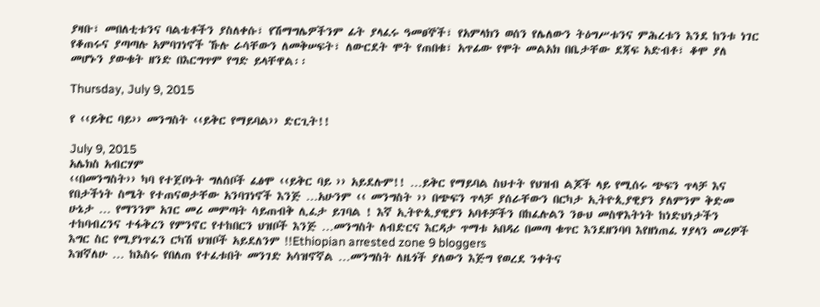ያዛቡ፣ መበለቲቱንና ባልቴቶችን ያስለቀሱ፣ የሽማግሌዎችንም ፊት ያላፈሩ ዓመፀኞች፣ የአምላክን ወሰን የሌለውን ትዕግሥቱንና ምሕረቱን እንደ ከንቱ ነገር የቆጠሩና ያጣጣሉ አምባገነኖች ኹሉ ራሳቸውን ለመቅሠፍት፣ ለውርደት ሞት የጠበቁ፣ አጥፊው የሞት መልአክ በቤታቸው ደጃፍ አድብቶ፣ ቆሞ ያለ መሆኑን ያውቁት ዘንድ በእርግጥም የግድ ይላቸዋል፡፡

Thursday, July 9, 2015

የ ‹‹ይቅር ባይ›› መንግስት ‹‹ይቅር የማይባል›› ድርጊት!!

July 9, 2015
አሌክስ አብርሃም
‹‹በመንግስት›› ካባ የተጀቦኑት ግለሰቦች ፈፅሞ ‹‹ይቅር ባይ ›› አይደሉም!! …ይቅር የማይባል ስህተት የህዝብ ልጆች ላይ የሚሰሩ ጭፍን ጥላቻ እና የበታችነት ስሜት የተጠናወታቸው አንባገነኖች እንጅ …አሁንም ‹‹ መንግስት ›› በጭፍን ጥላቻ ያሰራቸውን በርካታ ኢትዮጲያዊያን ያለምንም ቅድመ ሁኔታ … የማንንም አገር መሪ መምጣት ሳይጠብቅ ሊፈታ ይገባል ! እኛ ኢትዮጲያዊያን አባቶቻችን በከፈሉልን ንፁህ መስዋእትነት ከነድህነታችን ተከባብረንና ተፋቅረን የምንኖር የተከበርን ህዝቦች እንጅ …መንግስት ለብድርና እርዳታ ጥማቱ አበዳሪ በመጣ ቁጥር እንደዘንባባ እየዘነጠፈ ሃያላን መሪዎች እግር ስር የሚያነጥፈን ርካሽ ህዝቦች አይደለንም !!Ethiopian arrested zone 9 bloggers
እዝኛለሁ … ከእስሩ የበለጠ የተፈቱበት መንገድ አሳዝኖኛል …መንግስት ለዜጎች ያለውን እጅግ የወረደ ንቀትና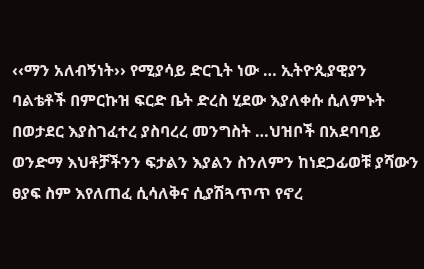‹‹ማን አለብኝነት›› የሚያሳይ ድርጊት ነው … ኢትዮጲያዊያን ባልቴቶች በምርኩዝ ፍርድ ቤት ድረስ ሂደው እያለቀሱ ሲለምኑት በወታደር እያስገፈተረ ያስባረረ መንግስት …ህዝቦች በአደባባይ ወንድማ እህቶቻችንን ፍታልን እያልን ስንለምን ከነደጋፊወቹ ያሻውን ፀያፍ ስም እየለጠፈ ሲሳለቅና ሲያሽጓጥጥ የኖረ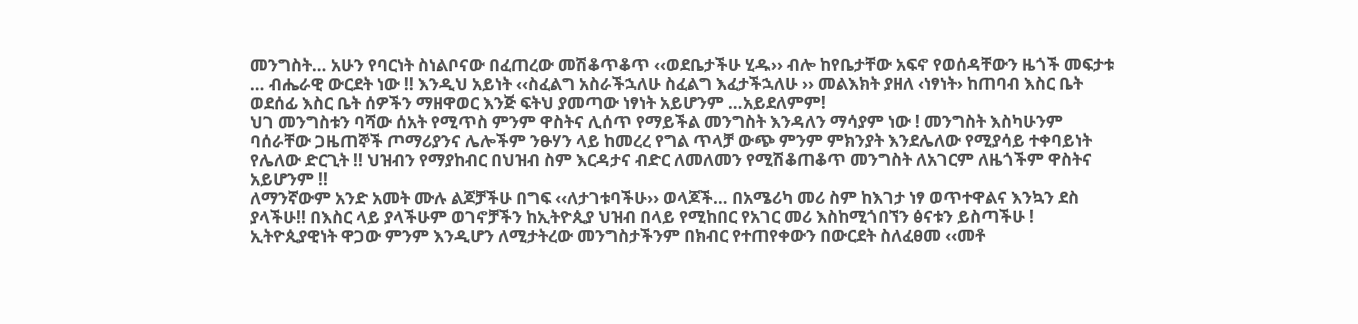መንግስት… አሁን የባርነት ስነልቦናው በፈጠረው መሽቆጥቆጥ ‹‹ወደቤታችሁ ሂዱ›› ብሎ ከየቤታቸው አፍኖ የወሰዳቸውን ዜጎች መፍታቱ … ብሔራዊ ውርደት ነው !! እንዲህ አይነት ‹‹ስፈልግ አስራችኋለሁ ስፈልግ እፈታችኋለሁ ›› መልእክት ያዘለ ‹ነፃነት› ከጠባብ እስር ቤት ወደሰፊ እስር ቤት ሰዎችን ማዘዋወር እንጅ ፍትህ ያመጣው ነፃነት አይሆንም …አይደለምም!
ህገ መንግስቱን ባሻው ሰአት የሚጥስ ምንም ዋስትና ሊሰጥ የማይችል መንግስት እንዳለን ማሳያም ነው ! መንግስት እስካሁንም ባሰራቸው ጋዜጠኞች ጦማሪያንና ሌሎችም ንፁሃን ላይ ከመረረ የግል ጥላቻ ውጭ ምንም ምክንያት እንደሌለው የሚያሳይ ተቀባይነት የሌለው ድርጊት !! ህዝብን የማያከብር በህዝብ ስም እርዳታና ብድር ለመለመን የሚሽቆጠቆጥ መንግስት ለአገርም ለዜጎችም ዋስትና አይሆንም !!
ለማንኛውም አንድ አመት ሙሉ ልጆቻችሁ በግፍ ‹‹ለታገቱባችሁ›› ወላጆች… በአሜሪካ መሪ ስም ከእገታ ነፃ ወጥተዋልና እንኳን ደስ ያላችሁ!! በእስር ላይ ያላችሁም ወገኖቻችን ከኢትዮጲያ ህዝብ በላይ የሚከበር የአገር መሪ እስከሚጎበኘን ፅናቱን ይስጣችሁ ! ኢትዮጲያዊነት ዋጋው ምንም እንዲሆን ለሚታትረው መንግስታችንም በክብር የተጠየቀውን በውርደት ስለፈፀመ ‹‹መቶ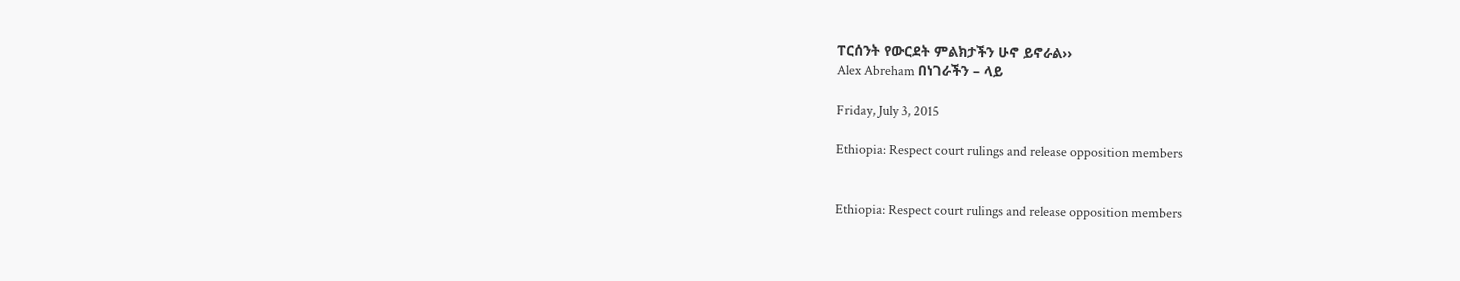ፐርሰንት የውርደት ምልክታችን ሁኖ ይኖራል››
Alex Abreham በነገራችን – ላይ

Friday, July 3, 2015

Ethiopia: Respect court rulings and release opposition members


Ethiopia: Respect court rulings and release opposition members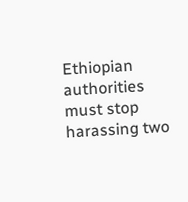Ethiopian authorities must stop harassing two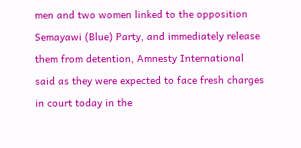men and two women linked to the opposition Semayawi (Blue) Party, and immediately release them from detention, Amnesty International said as they were expected to face fresh charges in court today in the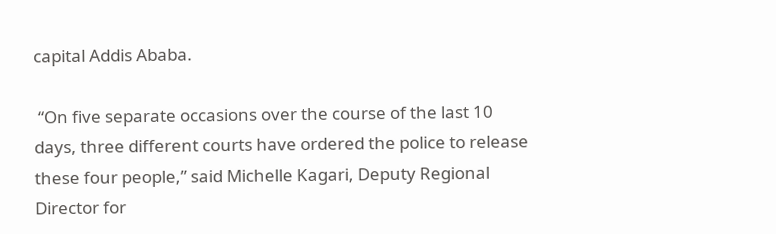capital Addis Ababa.

 “On five separate occasions over the course of the last 10 days, three different courts have ordered the police to release these four people,” said Michelle Kagari, Deputy Regional Director for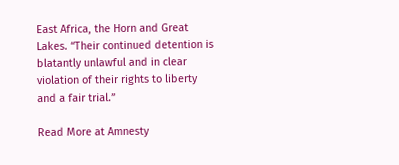East Africa, the Horn and Great Lakes. “Their continued detention is blatantly unlawful and in clear violation of their rights to liberty and a fair trial.”

Read More at Amnesty